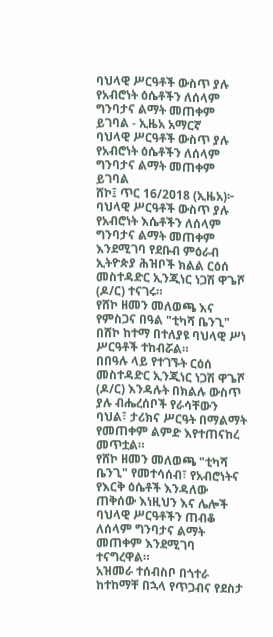ባህላዊ ሥርዓቶች ውስጥ ያሉ የአብሮነት ዕሴቶችን ለሰላም ግንባታና ልማት መጠቀም ይገባል - ኢዜአ አማርኛ
ባህላዊ ሥርዓቶች ውስጥ ያሉ የአብሮነት ዕሴቶችን ለሰላም ግንባታና ልማት መጠቀም ይገባል
ሸኮ፤ ጥር 16/2018 (ኢዜአ)፦ ባህላዊ ሥርዓቶች ውስጥ ያሉ የአብሮነት እሴቶችን ለሰላም ግንባታና ልማት መጠቀም እንደሚገባ የደቡብ ምዕራብ ኢትዮጵያ ሕዝቦች ክልል ርዕሰ መስተዳድር ኢንጂነር ነጋሽ ዋጌሾ (ዶ/ር) ተናገሩ።
የሸኮ ዘመን መለወጫ እና የምስጋና በዓል "ቲካሻ ቤንጊ" በሸኮ ከተማ በተለያዩ ባህላዊ ሥነ ሥርዓቶች ተከብሯል።
በበዓሉ ላይ የተገኙት ርዕሰ መስተዳድር ኢንጂነር ነጋሽ ዋጌሾ (ዶ/ር) እንዳሉት በክልሉ ውስጥ ያሉ ብሔረሰቦች የራሳቸውን ባህል፣ ታሪክና ሥርዓት በማልማት የመጠቀም ልምድ እየተጠናከረ መጥቷል።
የሸኮ ዘመን መለወጫ "ቲካሻ ቤንጊ" የመተሳሰብ፣ የአብሮነትና የእርቅ ዕሴቶች እንዳለው ጠቅሰው እነዚህን እና ሌሎች ባህላዊ ሥርዓቶችን ጠብቆ ለሰላም ግንባታና ልማት መጠቀም እንደሚገባ ተናግረዋል።
አዝመራ ተሰብስቦ በጎተራ ከተከማቸ በኋላ የጥጋብና የደስታ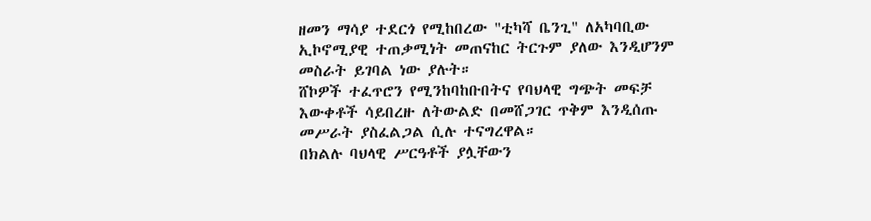ዘመን ማሳያ ተደርጎ የሚከበረው "ቲካሻ ቤንጊ" ለአካባቢው ኢኮኖሚያዊ ተጠቃሚነት መጠናከር ትርጉም ያለው እንዲሆንም መስራት ይገባል ነው ያሉት።
ሸኮዎች ተፈጥሮን የሚንከባከቡበትና የባህላዊ ግጭት መፍቻ እውቀቶች ሳይበረዙ ለትውልድ በመሸጋገር ጥቅም እንዲሰጡ መሥራት ያስፈልጋል ሲሉ ተናግረዋል።
በክልሉ ባህላዊ ሥርዓቶች ያሏቸውን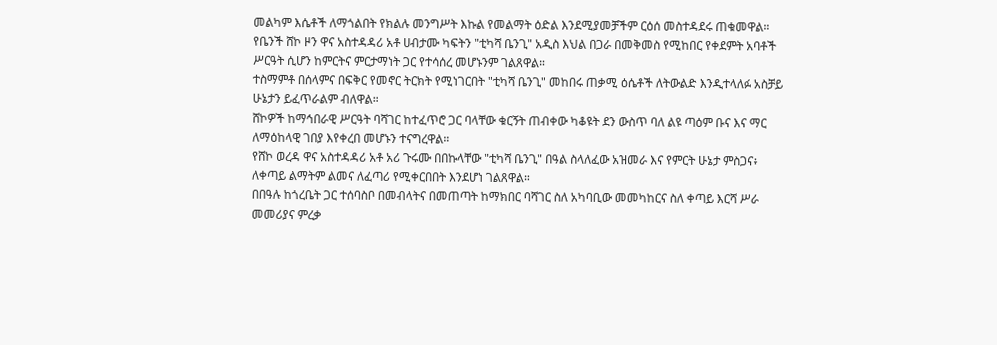መልካም እሴቶች ለማጎልበት የክልሉ መንግሥት እኩል የመልማት ዕድል እንደሚያመቻችም ርዕሰ መስተዳደሩ ጠቁመዋል።
የቤንች ሸኮ ዞን ዋና አስተዳዳሪ አቶ ሀብታሙ ካፍትን "ቲካሻ ቤንጊ" አዲስ እህል በጋራ በመቅመስ የሚከበር የቀደምት አባቶች ሥርዓት ሲሆን ከምርትና ምርታማነት ጋር የተሳሰረ መሆኑንም ገልጸዋል።
ተስማምቶ በሰላምና በፍቅር የመኖር ትርክት የሚነገርበት "ቲካሻ ቤንጊ" መከበሩ ጠቃሚ ዕሴቶች ለትውልድ እንዲተላለፉ አስቻይ ሁኔታን ይፈጥራልም ብለዋል።
ሸኮዎች ከማኅበራዊ ሥርዓት ባሻገር ከተፈጥሮ ጋር ባላቸው ቁርኝት ጠብቀው ካቆዩት ደን ውስጥ ባለ ልዩ ጣዕም ቡና እና ማር ለማዕከላዊ ገበያ እየቀረበ መሆኑን ተናግረዋል።
የሸኮ ወረዳ ዋና አስተዳዳሪ አቶ አሪ ጉሩሙ በበኩላቸው "ቲካሻ ቤንጊ" በዓል ስላለፈው አዝመራ እና የምርት ሁኔታ ምስጋና፥ ለቀጣይ ልማትም ልመና ለፈጣሪ የሚቀርበበት እንደሆነ ገልጸዋል።
በበዓሉ ከጎረቤት ጋር ተሰባስቦ በመብላትና በመጠጣት ከማክበር ባሻገር ስለ አካባቢው መመካከርና ስለ ቀጣይ እርሻ ሥራ መመሪያና ምረቃ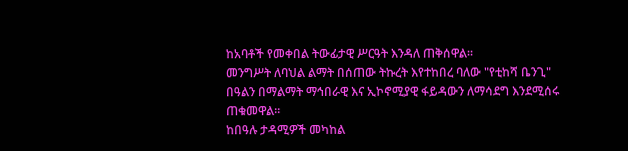ከአባቶች የመቀበል ትውፊታዊ ሥርዓት እንዳለ ጠቅሰዋል።
መንግሥት ለባህል ልማት በሰጠው ትኩረት እየተከበረ ባለው "የቲከሻ ቤንጊ" በዓልን በማልማት ማኅበራዊ እና ኢኮኖሚያዊ ፋይዳውን ለማሳደግ እንደሚሰሩ ጠቁመዋል።
ከበዓሉ ታዳሚዎች መካከል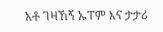አቶ ገዛኸኝ ኡፐም እና ታታሪ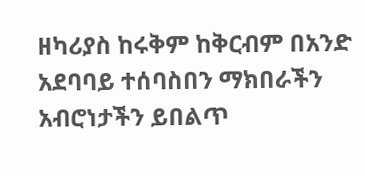ዘካሪያስ ከሩቅም ከቅርብም በአንድ አደባባይ ተሰባስበን ማክበራችን አብሮነታችን ይበልጥ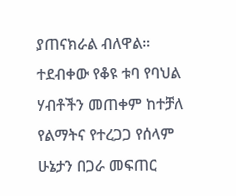ያጠናክራል ብለዋል።
ተደብቀው የቆዩ ቱባ የባህል ሃብቶችን መጠቀም ከተቻለ የልማትና የተረጋጋ የሰላም ሁኔታን በጋራ መፍጠር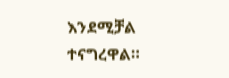እንደሚቻል ተናግረዋል።